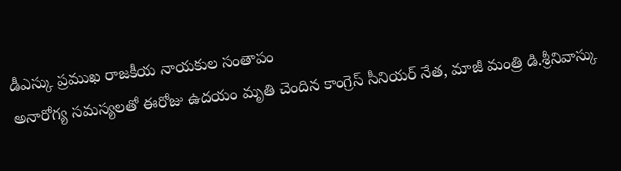డీఎస్కు ప్రముఖ రాజకీయ నాయకుల సంతాపం
అనారోగ్య సమస్యలతో ఈరోజు ఉదయం మృతి చెందిన కాంగ్రెస్ సీనియర్ నేత, మాజీ మంత్రి డి.శ్రీనివాస్కు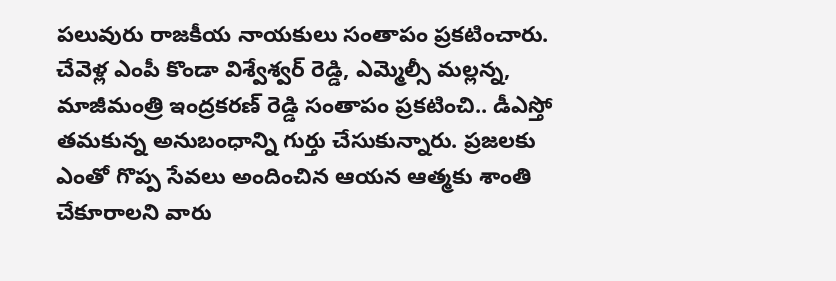పలువురు రాజకీయ నాయకులు సంతాపం ప్రకటించారు. చేవెళ్ల ఎంపీ కొండా విశ్వేశ్వర్ రెడ్డి, ఎమ్మెల్సీ మల్లన్న, మాజీమంత్రి ఇంద్రకరణ్ రెడ్డి సంతాపం ప్రకటించి.. డీఎస్తో తమకున్న అనుబంధాన్ని గుర్తు చేసుకున్నారు. ప్రజలకు ఎంతో గొప్ప సేవలు అందించిన ఆయన ఆత్మకు శాంతి చేకూరాలని వారు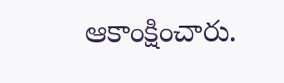ఆకాంక్షించారు.